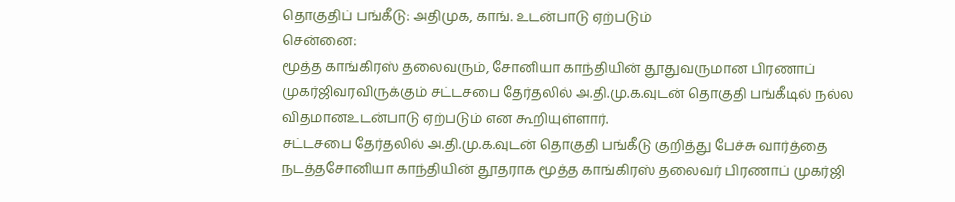தொகுதிப் பங்கீடு: அதிமுக, காங். உடன்பாடு ஏற்படும்
சென்னை:
மூத்த காங்கிரஸ் தலைவரும், சோனியா காந்தியின் தூதுவருமான பிரணாப் முகர்ஜிவரவிருக்கும் சட்டசபை தேர்தலில் அ.தி.மு.க.வுடன் தொகுதி பங்கீடில் நல்ல விதமானஉடன்பாடு ஏற்படும் என கூறியுள்ளார்.
சட்டசபை தேர்தலில் அ.தி.மு.க.வுடன் தொகுதி பங்கீடு குறித்து பேச்சு வார்த்தை நடத்தசோனியா காந்தியின் தூதராக மூத்த காங்கிரஸ் தலைவர் பிரணாப் முகர்ஜி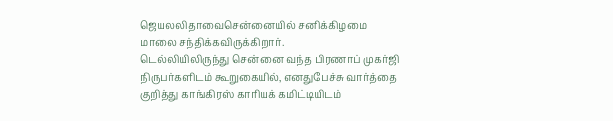ஜெயலலிதாவைசென்னையில் சனிக்கிழமை மாலை சந்திக்கவிருக்கிறார்.
டெல்லியிலிருந்து சென்னை வந்த பிரணாப் முகர்ஜி நிருபர்களிடம் கூறுகையில், எனதுபேச்சு வார்த்தை குறித்து காங்கிரஸ் காரியக் கமிட்டியிடம்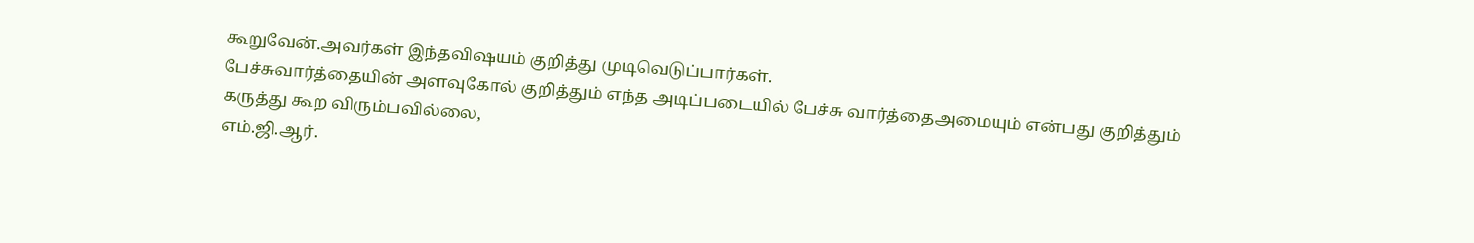கூறுவேன்.அவர்கள் இந்தவிஷயம் குறித்து முடிவெடுப்பார்கள்.
பேச்சுவார்த்தையின் அளவுகோல் குறித்தும் எந்த அடிப்படையில் பேச்சு வார்த்தைஅமையும் என்பது குறித்தும் கருத்து கூற விரும்பவில்லை,
எம்.ஜி.ஆர்.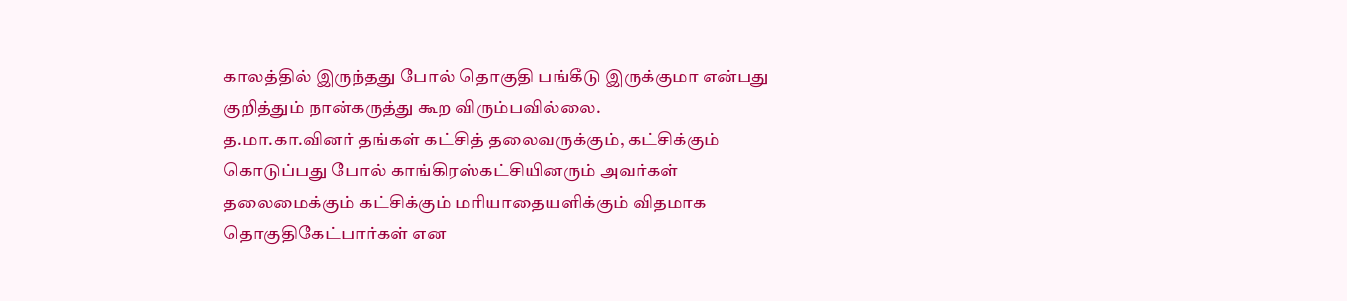காலத்தில் இருந்தது போல் தொகுதி பங்கீடு இருக்குமா என்பது குறித்தும் நான்கருத்து கூற விரும்பவில்லை.
த.மா.கா.வினர் தங்கள் கட்சித் தலைவருக்கும், கட்சிக்கும் கொடுப்பது போல் காங்கிரஸ்கட்சியினரும் அவர்கள் தலைமைக்கும் கட்சிக்கும் மரியாதையளிக்கும் விதமாக தொகுதிகேட்பார்கள் என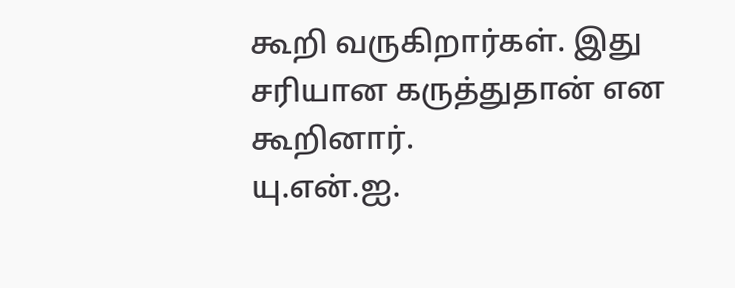கூறி வருகிறார்கள். இது சரியான கருத்துதான் என கூறினார்.
யு.என்.ஐ.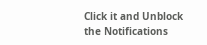Click it and Unblock the Notifications